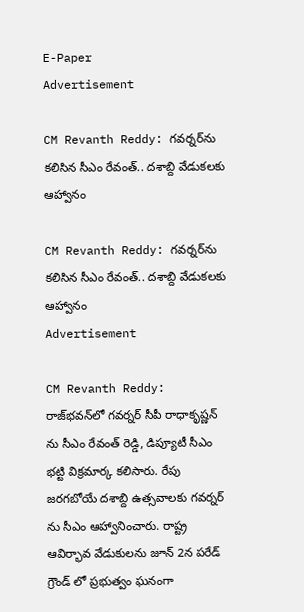E-Paper
Advertisement

CM Revanth Reddy: గవర్నర్‌ను కలిసిన సీఎం రేవంత్.. దశాబ్ది వేడుకలకు ఆహ్వానం

CM Revanth Reddy: గవర్నర్‌ను కలిసిన సీఎం రేవంత్.. దశాబ్ది వేడుకలకు ఆహ్వానం
Advertisement

CM Revanth Reddy: రాజ్‌భవన్‌లో గవర్నర్‌ సీపీ రాధాకృష్ణన్ ను సీఎం రేవంత్ రెడ్డి, డిప్యూటీ సీఎం భట్టి విక్రమార్క కలిసారు. రేపు జరగబోయే దశాబ్ది ఉత్సవాలకు గవర్నర్ ను సీఎం ఆహ్వానించారు. రాష్ట్ర ఆవిర్భావ వేడుకులను జూన్ 2న పరేడ్ గ్రౌండ్ లో ప్రభుత్వం ఘనంగా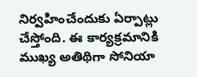నిర్వహించేందుకు ఏర్పాట్లు చేస్తోంది. ఈ కార్యక్రమానికి ముఖ్య అతిథిగా సోనియా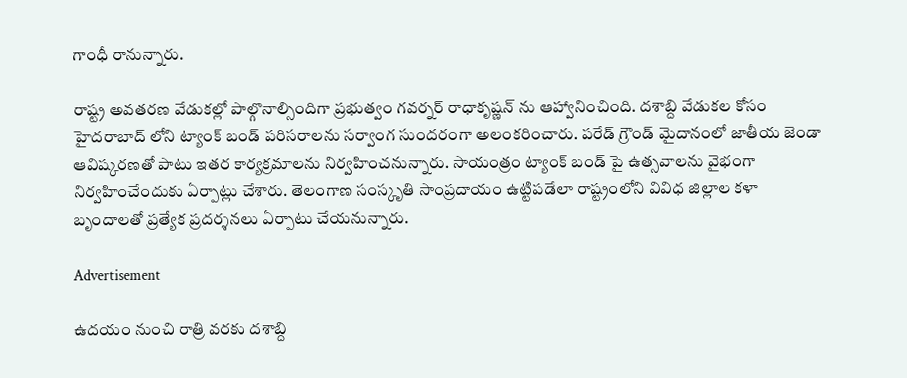గాంధీ రానున్నారు.

రాష్ట్ర అవతరణ వేడుకల్లో పాల్గొనాల్సిందిగా ప్రభుత్వం గవర్నర్ రాధాకృష్ణన్ ను ఆహ్వానించింది. దశాబ్ది వేడుకల కోసం హైదరాబాద్ లోని ట్యాంక్ బండ్ పరిసరాలను సర్వాంగ సుందరంగా అలంకరించారు. పరేడ్ గ్రౌండ్ మైదానంలో జాతీయ జెండా ఆవిష్కరణతో పాటు ఇతర కార్యక్రమాలను నిర్వహించనున్నారు. సాయంత్రం ట్యాంక్ బండ్ పై ఉత్సవాలను వైభంగా నిర్వహించేందుకు ఏర్పాట్లు చేశారు. తెలంగాణ సంస్కృతి సాంప్రదాయం ఉట్టిపడేలా రాష్ట్రంలోని వివిధ జిల్లాల కళా బృందాలతో ప్రత్యేక ప్రదర్శనలు ఏర్పాటు చేయనున్నారు.

Advertisement

ఉదయం నుంచి రాత్రి వరకు దశాబ్ది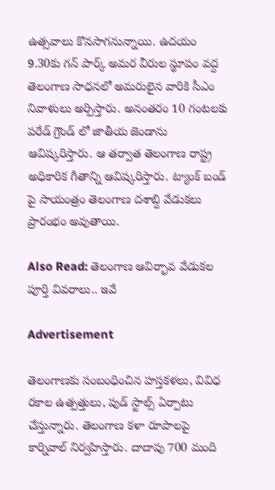ఉత్సవాలు కొనసాగనున్నాయి. ఉదయం 9.30కు గన్ పార్క్ అమర వీరుల స్థూపం వద్ద తెలంగాణ సాధనలో అమరులైన వారికి సీఎం నివాళులు అర్పిస్తారు. అనంతరం 10 గంటలకు పరేడ్ గ్రౌండ్ లో జాతీయ జెండాను ఆవిష్కరిస్తారు. ఆ తర్వాత తెలంగాణ రాష్ట్ర అధికారిక గీతాన్ని ఆవిష్కరిస్తారు. ట్యాంక్ బండ్ పై సాయంత్రం తెలంగాణ దశాబ్ది వేడుకలు ప్రారంభం అవుతాయి.

Also Read: తెలంగాణ ఆవిర్భావ వేడుకల పూర్తి వివరాలు.. ఇవే

Advertisement

తెలంగాణకు సంబంధించిన హస్తకళలు, వివిధ రకాల ఉత్పత్తులు, పుడ్ స్టాల్స్ ఏర్పాటు చేస్తున్నారు. తెలంగాణ కళా రూపాలపై కార్నివాల్ నిర్వహిస్తారు. దాదాపు 700 మంది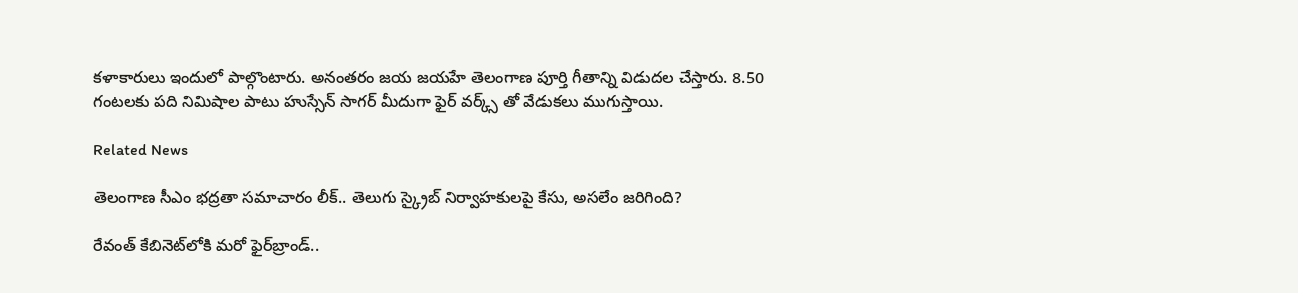కళాకారులు ఇందులో పాల్గొంటారు. అనంతరం జయ జయహే తెలంగాణ పూర్తి గీతాన్ని విడుదల చేస్తారు. 8.50 గంటలకు పది నిమిషాల పాటు హుస్సేన్ సాగర్ మీదుగా ఫైర్ వర్క్స్ తో వేడుకలు ముగుస్తాయి.

Related News

తెలంగాణ సీఎం భద్రతా సమాచారం లీక్.. తెలుగు స్క్రైబ్ నిర్వాహకులపై కేసు, అసలేం జరిగింది?

రేవంత్‌ కేబినెట్‌లోకి మరో ఫైర్‌బ్రాండ్..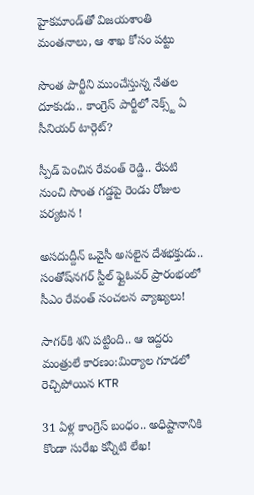హైకమాండ్‌తో విజయశాంతి మంతనాలు, ఆ శాఖ కోసం పట్టు

సొంత పార్టీని ముంచేస్తున్న నేతల దూకుడు.. కాంగ్రెస్‌ పార్టీలో నెక్స్ట్ ఏ సీనియర్ టార్గెట్?

స్పీడ్ పెంచిన రేవంత్ రెడ్డి.. రేపటి నుంచి సొంత గడ్డపై రెండు రోజుల పర్యటన !

అసదుద్దీన్ ఒవైసీ అసలైన దేశభక్తుడు.. సంతోష్‌నగర్ స్టీల్ ఫ్లైఓవర్ ప్రారంభంలో సీఎం రేవంత్ సంచలన వ్యాఖ్యలు!

సాగర్‌కి శని పట్టింది.. ఆ ఇద్దరు మంత్రులే కారణం:మిర్యాల గూడలో రెచ్చిపోయిన KTR

31 ఏళ్ల కాంగ్రెస్ బంధం.. అధిష్టానానికి కొండా సురేఖ కన్నీటి లేఖ!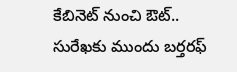కేబినెట్ నుంచి ఔట్.. సురేఖకు ముందు బర్తరఫ్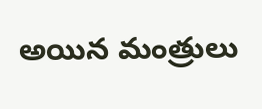అయిన మంత్రులు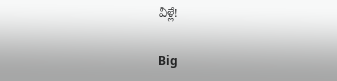వీళ్లే!

Big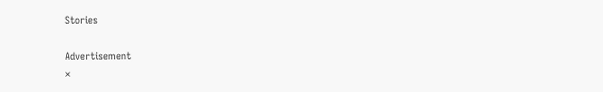Stories

Advertisement
×